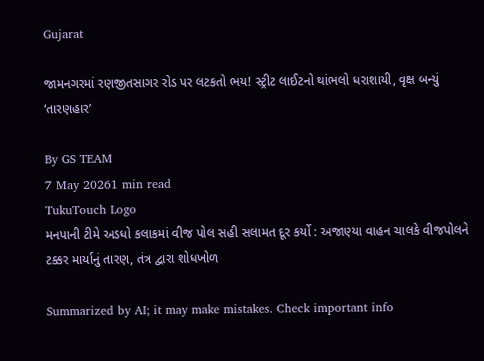Gujarat

જામનગરમાં રણજીતસાગર રોડ પર લટકતો ભય! સ્ટ્રીટ લાઈટનો થાંભલો ધરાશાયી, વૃક્ષ બન્યું ‘તારણહાર’

By GS TEAM
7 May 20261 min read
TukuTouch Logo
મનપાની ટીમે અડધો કલાકમાં વીજ પોલ સહી સલામત દૂર કર્યો : અજાણ્યા વાહન ચાલકે વીજપોલને ટક્કર માર્યાનું તારણ, તંત્ર દ્વારા શોધખોળ

Summarized by AI; it may make mistakes. Check important info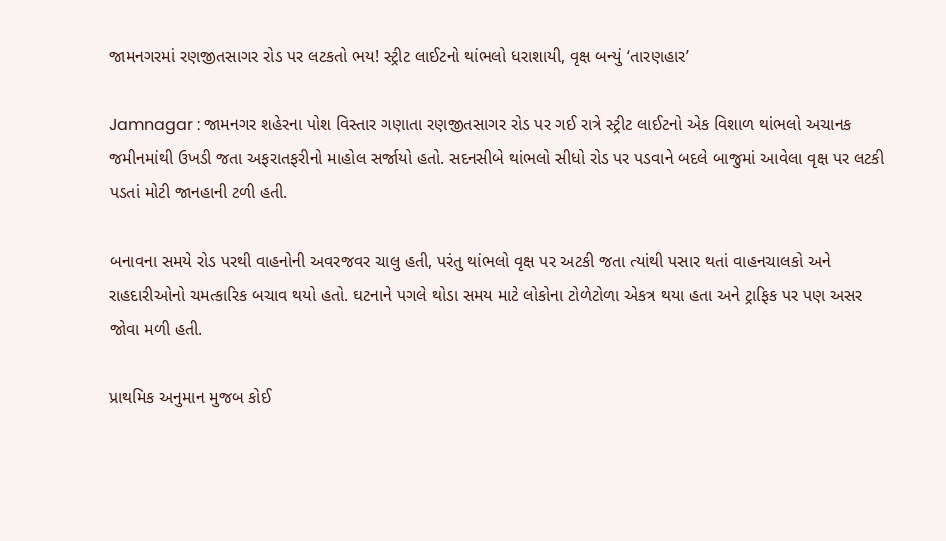જામનગરમાં રણજીતસાગર રોડ પર લટકતો ભય! સ્ટ્રીટ લાઈટનો થાંભલો ધરાશાયી, વૃક્ષ બન્યું ‘તારણહાર’

Jamnagar : જામનગર શહેરના પોશ વિસ્તાર ગણાતા રણજીતસાગર રોડ પર ગઈ રાત્રે સ્ટ્રીટ લાઈટનો એક વિશાળ થાંભલો અચાનક જમીનમાંથી ઉખડી જતા અફરાતફરીનો માહોલ સર્જાયો હતો. સદનસીબે થાંભલો સીધો રોડ પર પડવાને બદલે બાજુમાં આવેલા વૃક્ષ પર લટકી પડતાં મોટી જાનહાની ટળી હતી.

બનાવના સમયે રોડ પરથી વાહનોની અવરજવર ચાલુ હતી, પરંતુ થાંભલો વૃક્ષ પર અટકી જતા ત્યાંથી પસાર થતાં વાહનચાલકો અને રાહદારીઓનો ચમત્કારિક બચાવ થયો હતો. ઘટનાને પગલે થોડા સમય માટે લોકોના ટોળેટોળા એકત્ર થયા હતા અને ટ્રાફિક પર પણ અસર જોવા મળી હતી.

પ્રાથમિક અનુમાન મુજબ કોઈ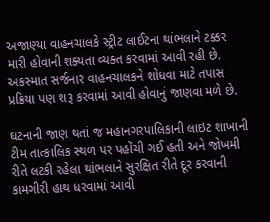અજાણ્યા વાહનચાલકે સ્ટ્રીટ લાઈટના થાંભલાને ટક્કર મારી હોવાની શક્યતા વ્યક્ત કરવામાં આવી રહી છે. અકસ્માત સર્જનાર વાહનચાલકને શોધવા માટે તપાસ પ્રક્રિયા પણ શરૂ કરવામાં આવી હોવાનું જાણવા મળે છે.

ઘટનાની જાણ થતાં જ મહાનગરપાલિકાની લાઇટ શાખાની ટીમ તાત્કાલિક સ્થળ પર પહોંચી ગઈ હતી અને જોખમી રીતે લટકી રહેલા થાંભલાને સુરક્ષિત રીતે દૂર કરવાની કામગીરી હાથ ધરવામાં આવી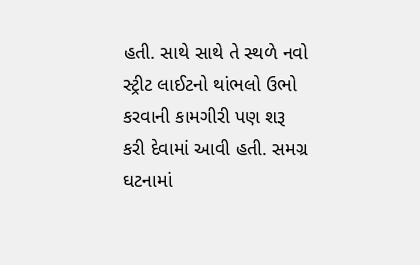હતી. સાથે સાથે તે સ્થળે નવો સ્ટ્રીટ લાઈટનો થાંભલો ઉભો કરવાની કામગીરી પણ શરૂ કરી દેવામાં આવી હતી. સમગ્ર ઘટનામાં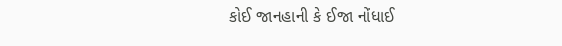કોઈ જાનહાની કે ઈજા નોંધાઈ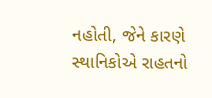નહોતી, જેને કારણે સ્થાનિકોએ રાહતનો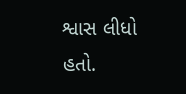શ્વાસ લીધો હતો.